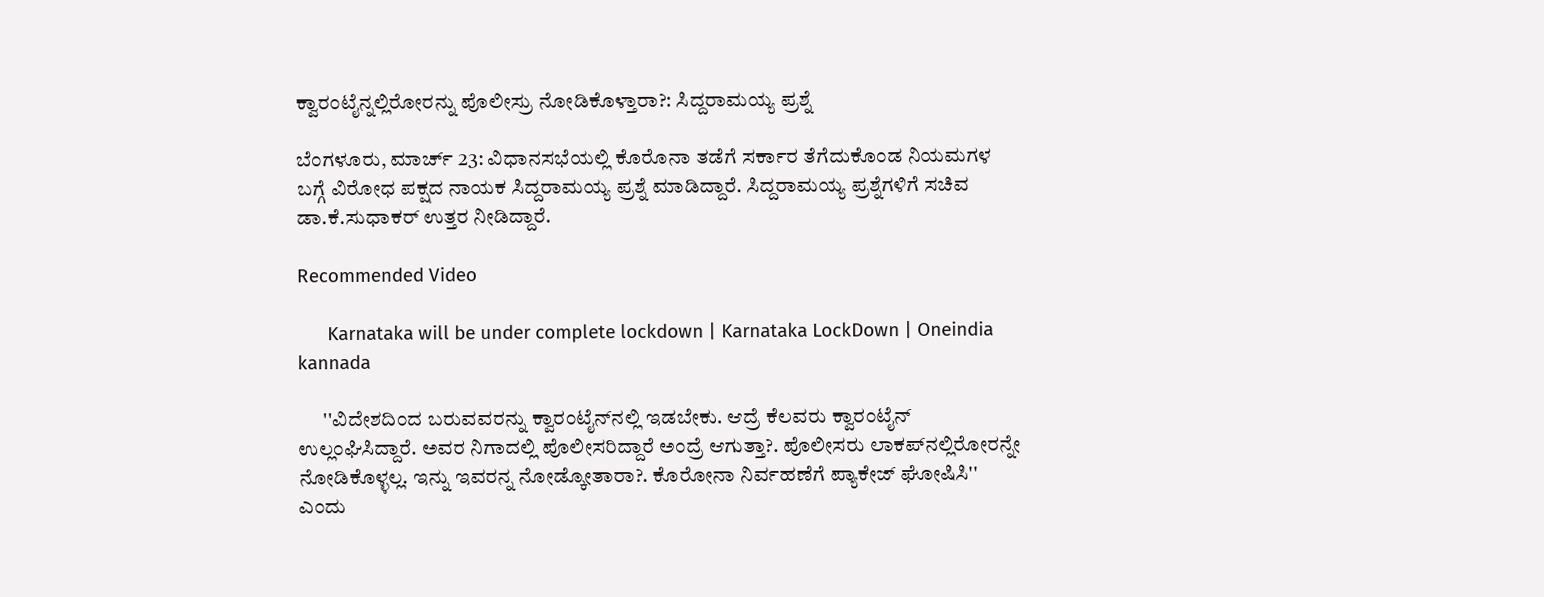ಕ್ವಾರಂಟೈನ್ನಲ್ಲಿರೋರನ್ನು ಪೊಲೀಸ್ರು ನೋಡಿಕೊಳ್ತಾರಾ?: ಸಿದ್ದರಾಮಯ್ಯ ಪ್ರಶ್ನೆ

ಬೆಂಗಳೂರು, ಮಾರ್ಚ್ 23: ವಿಧಾನಸಭೆಯಲ್ಲಿ ಕೊರೊನಾ ತಡೆಗೆ ಸರ್ಕಾರ ತೆಗೆದುಕೊಂಡ ನಿಯಮಗಳ ಬಗ್ಗೆ ವಿರೋಧ ಪಕ್ಷದ ನಾಯಕ ಸಿದ್ದರಾಮಯ್ಯ ಪ್ರಶ್ನೆ ಮಾಡಿದ್ದಾರೆ. ಸಿದ್ದರಾಮಯ್ಯ ಪ್ರಶ್ನೆಗಳಿಗೆ ಸಚಿವ ಡಾ.ಕೆ.ಸುಧಾಕರ್ ಉತ್ತರ ನೀಡಿದ್ದಾರೆ.

Recommended Video

      Karnataka will be under complete lockdown | Karnataka LockDown | Oneindia kannada

      ''ವಿದೇಶದಿಂದ ಬರುವವರನ್ನು ಕ್ವಾರಂಟೈನ್‌ನಲ್ಲಿ ಇಡಬೇಕು. ಆದ್ರೆ ಕೆಲವರು ಕ್ವಾರಂಟೈನ್ ಉಲ್ಲಂಘಿಸಿದ್ದಾರೆ. ಅವರ ನಿಗಾದಲ್ಲಿ ಪೊಲೀಸರಿದ್ದಾರೆ ಅಂದ್ರೆ ಆಗುತ್ತಾ?. ಪೊಲೀಸರು ಲಾಕಪ್‌ನಲ್ಲಿರೋರನ್ನೇ ನೋಡಿಕೊಳ್ಳಲ್ಲ. ಇನ್ನು ಇವರನ್ನ ನೋಡ್ಕೋತಾರಾ?. ಕೊರೋನಾ ನಿರ್ವಹಣೆಗೆ ಪ್ಯಾಕೇಜ್ ಘೋಷಿಸಿ'' ಎಂದು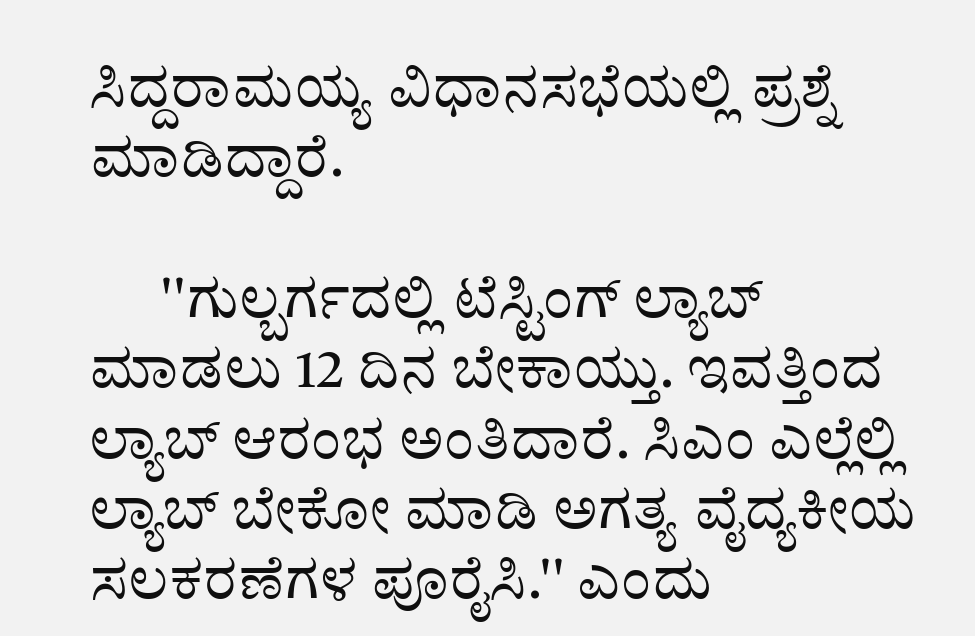ಸಿದ್ದರಾಮಯ್ಯ ವಿಧಾನಸಭೆಯಲ್ಲಿ ಪ್ರಶ್ನೆ ಮಾಡಿದ್ದಾರೆ.

      ''ಗುಲ್ಬರ್ಗದಲ್ಲಿ ಟೆಸ್ಟಿಂಗ್ ಲ್ಯಾಬ್ ಮಾಡಲು 12 ದಿನ ಬೇಕಾಯ್ತು. ಇವತ್ತಿಂದ ಲ್ಯಾಬ್ ಆರಂಭ ಅಂತಿದಾರೆ. ಸಿಎಂ ಎಲ್ಲೆಲ್ಲಿ ಲ್ಯಾಬ್ ಬೇಕೋ ಮಾಡಿ ಅಗತ್ಯ ವೈದ್ಯಕೀಯ ಸಲಕರಣೆಗಳ ಪೂರೈಸಿ.'' ಎಂದು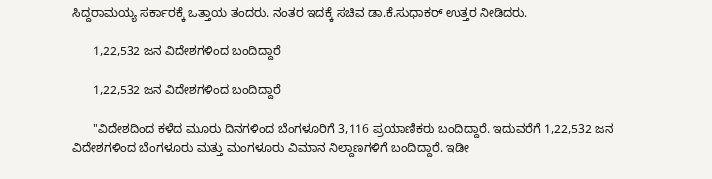ಸಿದ್ದರಾಮಯ್ಯ ಸರ್ಕಾರಕ್ಕೆ ಒತ್ತಾಯ ತಂದರು. ನಂತರ ಇದಕ್ಕೆ ಸಚಿವ ಡಾ.ಕೆ.ಸುಧಾಕರ್ ಉತ್ತರ ನೀಡಿದರು.

      1,22,532 ಜನ ವಿದೇಶಗಳಿಂದ ಬಂದಿದ್ದಾರೆ

      1,22,532 ಜನ ವಿದೇಶಗಳಿಂದ ಬಂದಿದ್ದಾರೆ

      ''ವಿದೇಶದಿಂದ ಕಳೆದ ಮೂರು ದಿನಗಳಿಂದ ಬೆಂಗಳೂರಿಗೆ 3,116 ಪ್ರಯಾಣಿಕರು ಬಂದಿದ್ದಾರೆ. ಇದುವರೆಗೆ 1,22,532 ಜನ ವಿದೇಶಗಳಿಂದ ಬೆಂಗಳೂರು ಮತ್ತು ಮಂಗಳೂರು ವಿಮಾ‌ನ ನಿಲ್ದಾಣಗಳಿಗೆ ಬಂದಿದ್ದಾರೆ. ಇಡೀ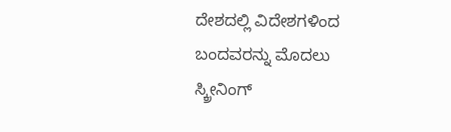ದೇಶದಲ್ಲಿ ವಿದೇಶಗಳಿಂದ ಬಂದವರನ್ನು ಮೊದಲು ಸ್ಕ್ರೀನಿಂಗ್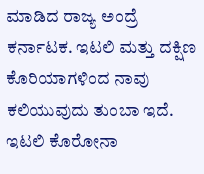ಮಾಡಿದ ರಾಜ್ಯ ಅಂದ್ರೆ ಕರ್ನಾಟಕ. ಇಟಲಿ ಮತ್ತು ದಕ್ಷಿಣ ಕೊರಿಯಾಗಳಿಂದ ನಾವು ಕಲಿಯುವುದು ತುಂಬಾ ಇದೆ. ಇಟಲಿ ಕೊರೋನಾ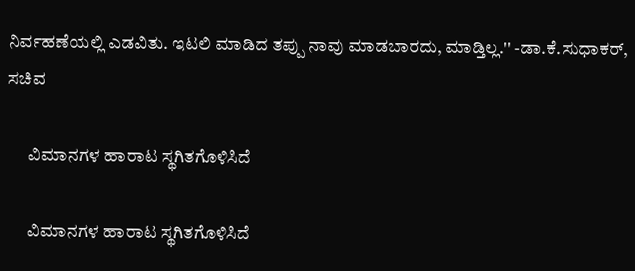ನಿರ್ವಹಣೆಯಲ್ಲಿ ಎಡವಿತು. ಇಟಲಿ ಮಾಡಿದ ತಪ್ಪು ನಾವು ಮಾಡಬಾರದು, ಮಾಡ್ತಿಲ್ಲ.'' -ಡಾ.ಕೆ.ಸುಧಾಕರ್, ಸಚಿವ

      ವಿಮಾನಗಳ ಹಾರಾಟ ಸ್ಥಗಿತಗೊಳಿಸಿದೆ

      ವಿಮಾನಗಳ ಹಾರಾಟ ಸ್ಥಗಿತಗೊಳಿಸಿದೆ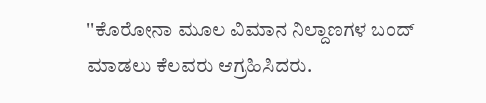''ಕೊರೋನಾ ಮೂಲ ವಿಮಾನ ನಿಲ್ದಾಣಗಳ ಬಂದ್ ಮಾಡಲು ಕೆಲವರು ಆಗ್ರಹಿಸಿದರು.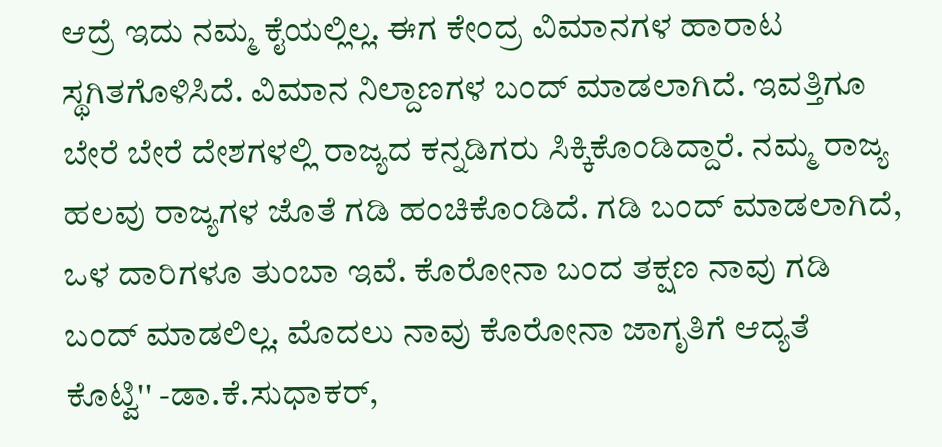ಆದ್ರೆ ಇದು ನಮ್ಮ ಕೈಯಲ್ಲಿಲ್ಲ. ಈಗ ಕೇಂದ್ರ ವಿಮಾನಗಳ ಹಾರಾಟ ಸ್ಥಗಿತಗೊಳಿಸಿದೆ. ವಿಮಾನ ನಿಲ್ದಾಣಗಳ ಬಂದ್ ಮಾಡಲಾಗಿದೆ. ಇವತ್ತಿಗೂ ಬೇರೆ ಬೇರೆ ದೇಶಗಳಲ್ಲಿ ರಾಜ್ಯದ ಕನ್ನಡಿಗರು ಸಿಕ್ಕಿಕೊಂಡಿದ್ದಾರೆ. ನಮ್ಮ ರಾಜ್ಯ ಹಲವು ರಾಜ್ಯಗಳ ಜೊತೆ ಗಡಿ ಹಂಚಿಕೊಂಡಿದೆ. ಗಡಿ ಬಂದ್ ಮಾಡಲಾಗಿದೆ, ಒಳ ದಾರಿಗಳೂ ತುಂಬಾ ಇವೆ. ಕೊರೋನಾ ಬಂದ ತಕ್ಷಣ ನಾವು ಗಡಿ ಬಂದ್ ಮಾಡಲಿಲ್ಲ. ಮೊದಲು ನಾವು ಕೊರೋನಾ ಜಾಗೃತಿಗೆ ಆದ್ಯತೆ ಕೊಟ್ವಿ'' -ಡಾ.ಕೆ.ಸುಧಾಕರ್,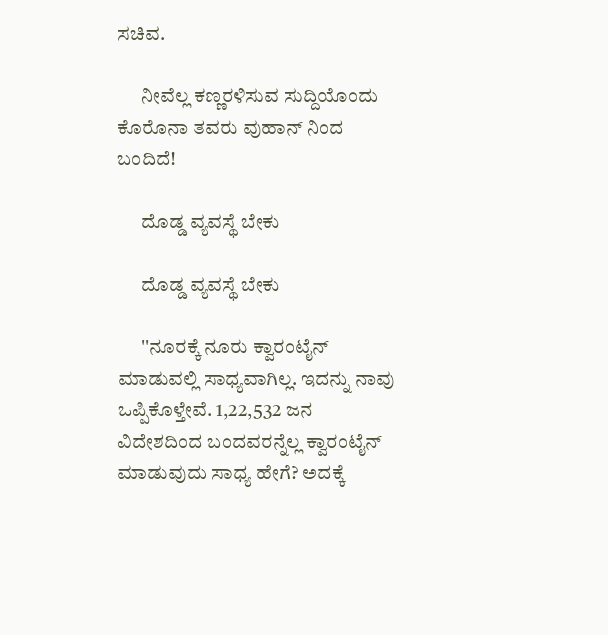ಸಚಿವ.

      ನೀವೆಲ್ಲ ಕಣ್ಣರಳಿಸುವ ಸುದ್ದಿಯೊಂದು ಕೊರೊನಾ ತವರು ವುಹಾನ್ ನಿಂದ ಬಂದಿದೆ!

      ದೊಡ್ಡ ವ್ಯವಸ್ಥೆ ಬೇಕು

      ದೊಡ್ಡ ವ್ಯವಸ್ಥೆ ಬೇಕು

      ''ನೂರಕ್ಕೆ ನೂರು ಕ್ವಾರಂಟೈನ್ ಮಾಡುವಲ್ಲಿ ಸಾಧ್ಯವಾಗಿಲ್ಲ. ಇದನ್ನು ನಾವು ಒಪ್ಪಿಕೊಳ್ತೇವೆ. 1,22,532 ಜನ ವಿದೇಶದಿಂದ ಬಂದವರನ್ನೆಲ್ಲ ಕ್ವಾರಂಟೈನ್ ಮಾಡುವುದು ಸಾಧ್ಯ ಹೇಗೆ? ಅದಕ್ಕೆ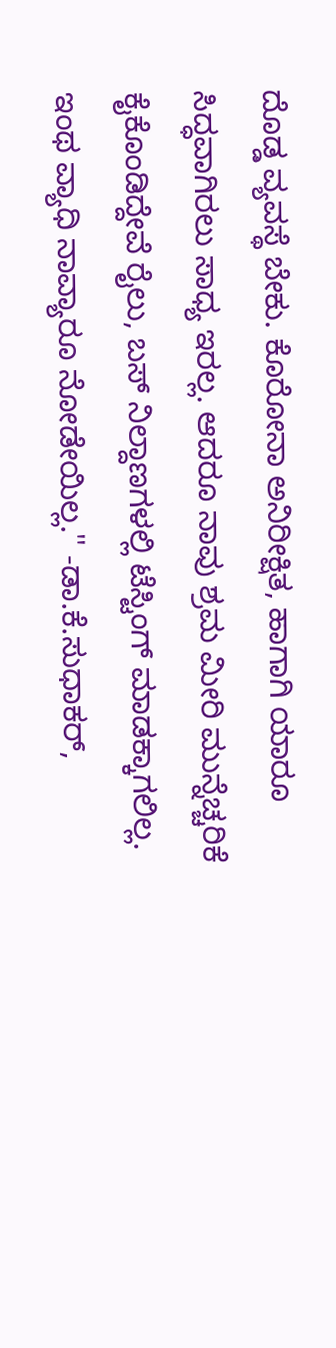ದೊಡ್ಡ ವ್ಯವಸ್ಥೆ ಬೇಕು. ಕೊರೋನಾ ಅನಿರೀಕ್ಷಿತ, ಹಾಗಾಗಿ ಯಾರೂ ಸಿದ್ಧವಾಗಿರಲು ಸಾಧ್ಯ ಇರಲ್ಲ. ಆದರೂ ನಾವು ಶ್ರಮ ಮೀರಿ ಮುನ್ನೆಚ್ಚರಿಕೆ ಕೈಕೊಂಡಿದ್ದೇವೆ ರೈಲು, ಬಸ್ ನಿಲ್ದಾಣಗಳಲ್ಲಿ ಟೆಸ್ಟಿಂಗ್ ಮಾಡಕ್ಕಾಗಲಿಲ್ಲ. ಇಂಥ ವ್ಯಾಧಿ ನಾವ್ಯಾರೂ ನೋಡೇಯಿಲ್ಲ.'' -ಡಾ.ಕೆ.ಸುಧಾಕರ್,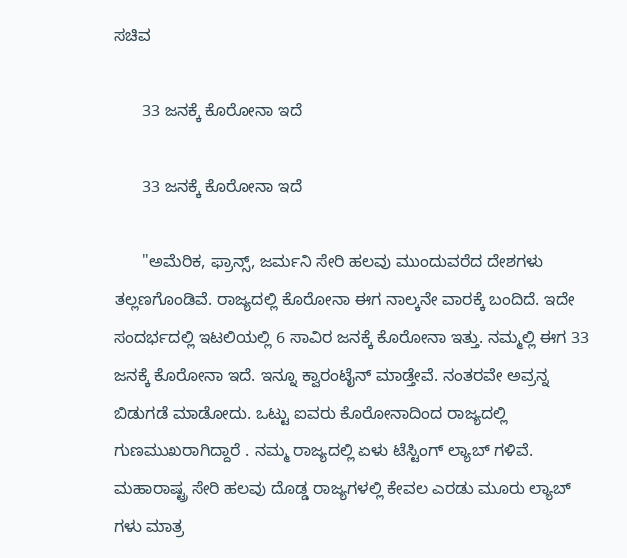ಸಚಿವ

      33 ಜನಕ್ಕೆ ಕೊರೋನಾ ಇದೆ

      33 ಜನಕ್ಕೆ ಕೊರೋನಾ ಇದೆ

      ''ಅಮೆರಿಕ, ಫ್ರಾನ್ಸ್, ಜರ್ಮನಿ ಸೇರಿ ಹಲವು ಮುಂದುವರೆದ ದೇಶಗಳು ತಲ್ಲಣಗೊಂಡಿವೆ. ರಾಜ್ಯದಲ್ಲಿ ಕೊರೋನಾ ಈಗ ನಾಲ್ಕನೇ ವಾರಕ್ಕೆ ಬಂದಿದೆ. ಇದೇ ಸಂದರ್ಭದಲ್ಲಿ ಇಟಲಿಯಲ್ಲಿ 6 ಸಾವಿರ‌ ಜನಕ್ಕೆ ಕೊರೋನಾ ಇತ್ತು. ನಮ್ಮಲ್ಲಿ ಈಗ 33 ಜನಕ್ಕೆ ಕೊರೋನಾ ಇದೆ. ಇನ್ನೂ ಕ್ವಾರಂಟೈನ್ ಮಾಡ್ತೇವೆ. ನಂತರವೇ ಅವ್ರನ್ನ ಬಿಡುಗಡೆ ಮಾಡೋದು. ಒಟ್ಟು ಐವರು ಕೊರೋನಾದಿಂದ ರಾಜ್ಯದಲ್ಲಿ ಗುಣಮುಖರಾಗಿದ್ದಾರೆ . ನಮ್ಮ ರಾಜ್ಯದಲ್ಲಿ ಏಳು ಟೆಸ್ಟಿಂಗ್ ಲ್ಯಾಬ್ ಗಳಿವೆ. ಮಹಾರಾಷ್ಟ್ರ ಸೇರಿ‌ ಹಲವು ದೊಡ್ಡ ರಾಜ್ಯಗಳಲ್ಲಿ ಕೇವಲ ಎರಡು ಮೂರು ಲ್ಯಾಬ್ ಗಳು ಮಾತ್ರ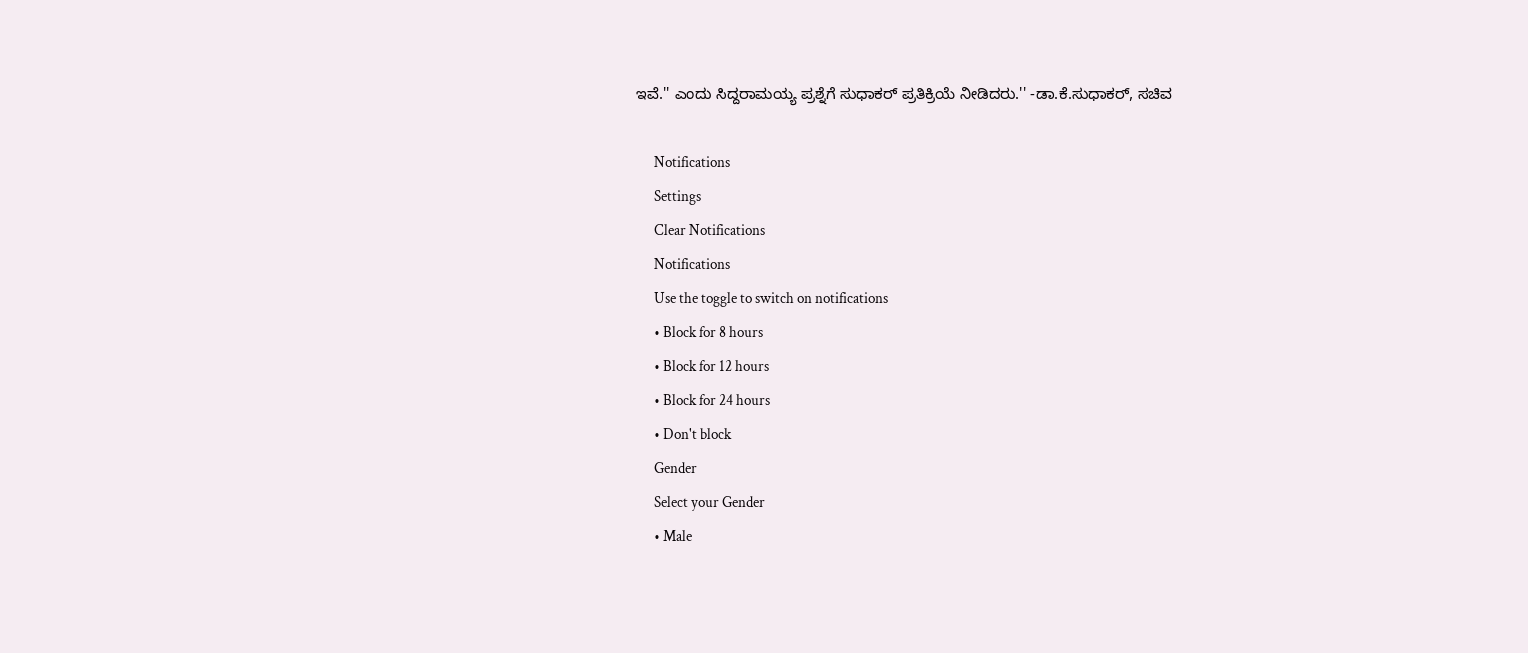ಇವೆ.'' ಎಂದು ಸಿದ್ದರಾಮಯ್ಯ ಪ್ರಶ್ನೆಗೆ ಸುಧಾಕರ್ ಪ್ರತಿಕ್ರಿಯೆ ನೀಡಿದರು.'' -ಡಾ.ಕೆ.ಸುಧಾಕರ್, ಸಚಿವ

      Notifications
      Settings
      Clear Notifications
      Notifications
      Use the toggle to switch on notifications
      • Block for 8 hours
      • Block for 12 hours
      • Block for 24 hours
      • Don't block
      Gender
      Select your Gender
      • Male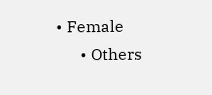• Female
      • Others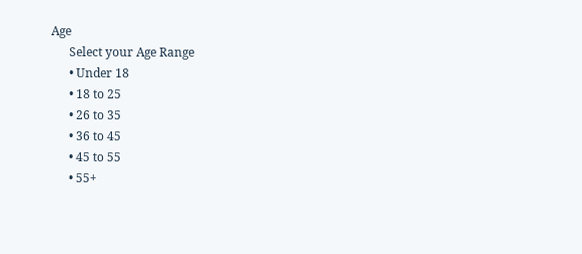Age
      Select your Age Range
      • Under 18
      • 18 to 25
      • 26 to 35
      • 36 to 45
      • 45 to 55
      • 55+